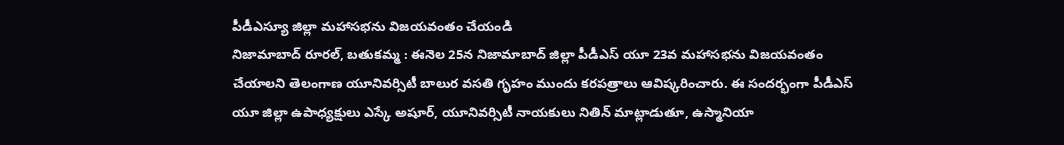పీడీఎస్యూ జిల్లా మహాసభను విజయవంతం చేయండి
నిజామాబాద్ రూరల్, బతుకమ్మ : ఈనెల 25న నిజామాబాద్ జిల్లా పీడీఎస్ యూ 23వ మహాసభను విజయవంతం చేయాలని తెలంగాణ యూనివర్సిటీ బాలుర వసతి గృహం ముందు కరపత్రాలు ఆవిష్కరించారు. ఈ సందర్భంగా పీడీఎస్ యూ జిల్లా ఉపాధ్యక్షులు ఎస్కే అషూర్, యూనివర్సిటీ నాయకులు నితిన్ మాట్లాడుతూ, ఉస్మానియా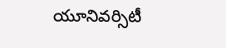యూనివర్సిటీ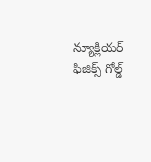న్యూక్లియర్ ఫిజిక్స్ గోల్డ్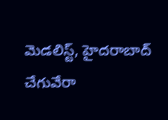మెడలిస్ట్, హైదరాబాద్ చేగువేరా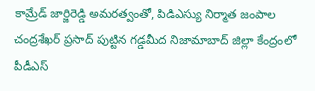కామ్రేడ్ జార్జిరెడ్డి అమరత్వంతో, పిడిఎస్యు నిర్మాత జంపాల చంద్రశేఖర్ ప్రసాద్ పుట్టిన గడ్డమీద నిజామాబాద్ జిల్లా కేంద్రంలో పీడీఎస్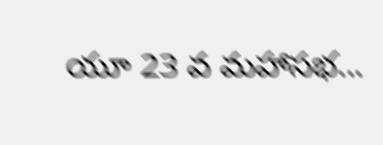యూ 23 వ మహాసభ...